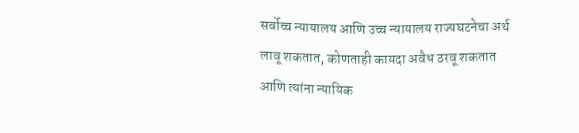सर्वोच्च न्यायालय आणि उच्च न्यायालय राज्यघटनेचा अर्थ लावू शकतात, कोणताही कायदा अवैध ठरवू शकतात आणि त्यांना न्यायिक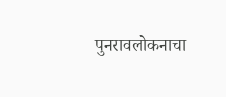पुनरावलोकनाचा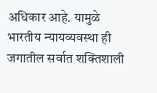अधिकार आहे. यामुळे भारतीय न्यायव्यवस्था ही जगातील सर्वात शक्तिशाली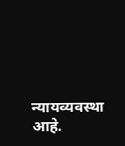न्यायव्यवस्था आहे.